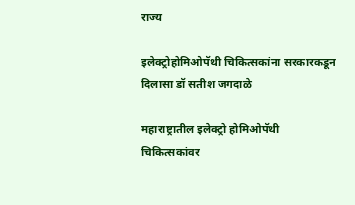राज्य

इलेक्ट्रोहोमिओपॅथी चिकित्सकांना सरकारकडून दिलासा डॉ सतीश जगदाळे

महाराष्ट्रातील इलेक्ट्रो होमिओपॅथी चिकित्सकांवर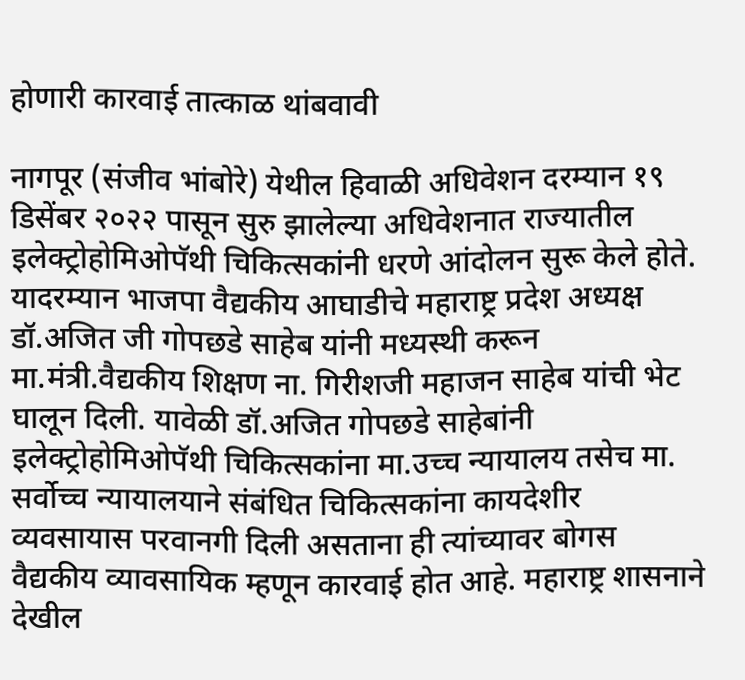होणारी कारवाई तात्काळ थांबवावी

नागपूर (संजीव भांबोरे) येथील हिवाळी अधिवेशन दरम्यान १९ डिसेंबर २०२२ पासून सुरु झालेल्या अधिवेशनात राज्यातील इलेक्ट्रोहोमिओपॅथी चिकित्सकांनी धरणे आंदोलन सुरू केले होते. यादरम्यान भाजपा वैद्यकीय आघाडीचे महाराष्ट्र प्रदेश अध्यक्ष डॉ.अजित जी गोपछडे साहेब यांनी मध्यस्थी करून मा.मंत्री.वैद्यकीय शिक्षण ना. गिरीशजी महाजन साहेब यांची भेट घालून दिली. यावेळी डॉ.अजित गोपछडे साहेबांनी इलेक्ट्रोहोमिओपॅथी चिकित्सकांना मा.उच्च न्यायालय तसेच मा. सर्वोच्च न्यायालयाने संबंधित चिकित्सकांना कायदेशीर व्यवसायास परवानगी दिली असताना ही त्यांच्यावर बोगस वैद्यकीय व्यावसायिक म्हणून कारवाई होत आहे. महाराष्ट्र शासनाने देखील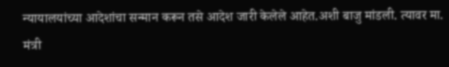न्यायालयांच्या आदेशांचा सन्मान करून तसे आदेश जारी केलेले आहेत.अशी बाजु मांडली. त्यावर मा. मंत्री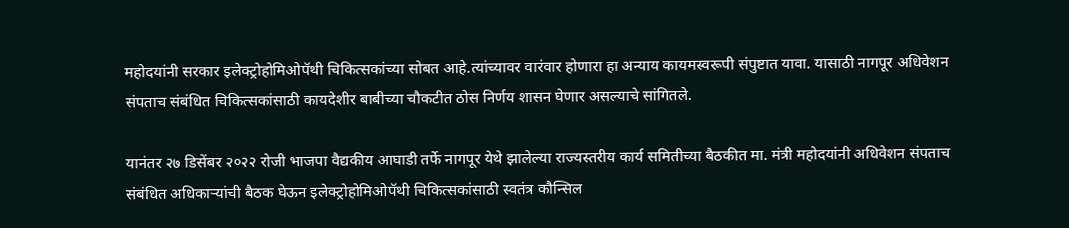महोदयांनी सरकार इलेक्ट्रोहोमिओपॅथी चिकित्सकांच्या सोबत आहे.त्यांच्यावर वारंवार होणारा हा अन्याय कायमस्वरूपी संपुष्टात यावा. यासाठी नागपूर अधिवेशन संपताच संबंधित चिकित्सकांसाठी कायदेशीर बाबीच्या चौकटीत ठोस निर्णय शासन घेणार असल्याचे सांगितले.

यानंतर २७ डिसेंबर २०२२ रोजी भाजपा वैद्यकीय आघाडी तर्फे नागपूर येथे झालेल्या राज्यस्तरीय कार्य समितीच्या बैठकीत मा. मंत्री महोदयांनी अधिवेशन संपताच संबंधित अधिकाऱ्यांची बैठक घेऊन इलेक्ट्रोहोमिओपॅथी चिकित्सकांसाठी स्वतंत्र कौन्सिल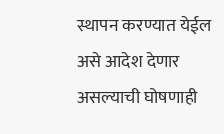स्थापन करण्यात येईल असे आदेश देणार असल्याची घोषणाही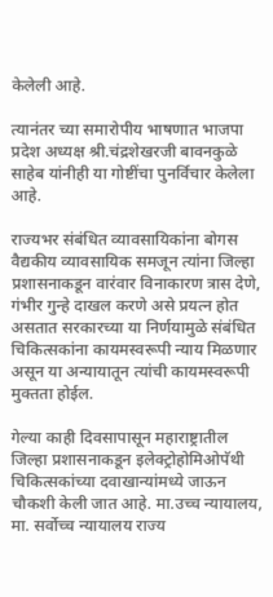केलेली आहे.

त्यानंतर च्या समारोपीय भाषणात भाजपा प्रदेश अध्यक्ष श्री.चंद्रशेखरजी बावनकुळे साहेब यांनीही या गोष्टींचा पुनर्विचार केलेला आहे.

राज्यभर संबंधित व्यावसायिकांना बोगस वैद्यकीय व्यावसायिक समजून त्यांना जिल्हा प्रशासनाकडून वारंवार विनाकारण त्रास देणे, गंभीर गुन्हे दाखल करणे असे प्रयत्न होत असतात सरकारच्या या निर्णयामुळे संबंधित चिकित्सकांना कायमस्वरूपी न्याय मिळणार असून या अन्यायातून त्यांची कायमस्वरूपी मुक्तता होईल.

गेल्या काही दिवसापासून महाराष्ट्रातील जिल्हा प्रशासनाकडून इलेक्ट्रोहोमिओपॅथी चिकित्सकांच्या दवाखान्यांमध्ये जाऊन चौकशी केली जात आहे. मा.उच्च न्यायालय, मा. सर्वोच्च न्यायालय राज्य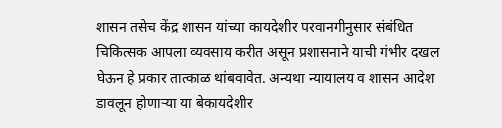शासन तसेच केंद्र शासन यांच्या कायदेशीर परवानगीनुसार संबंधित चिकित्सक आपला व्यवसाय करीत असून प्रशासनाने याची गंभीर दखल घेऊन हे प्रकार तात्काळ थांबवावेत. अन्यथा न्यायालय व शासन आदेश डावलून होणाऱ्या या बेकायदेशीर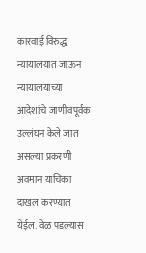कारवाई विरुद्ध न्यायालयात जाऊन न्यायालयाच्या आदेशांचे जाणीवपूर्वक उल्लंघन केले जात असल्या प्रकरणी अवमान याचिका दाखल करण्यात येईल. वेळ पडल्यास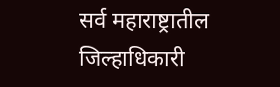सर्व महाराष्ट्रातील जिल्हाधिकारी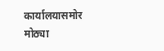कार्यालयासमोर मोठ्या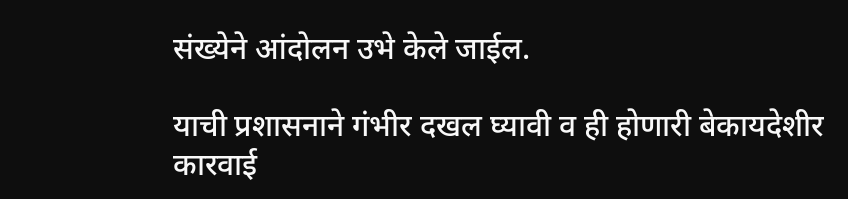संख्येने आंदोलन उभे केले जाईल.

याची प्रशासनाने गंभीर दखल घ्यावी व ही होणारी बेकायदेशीर कारवाई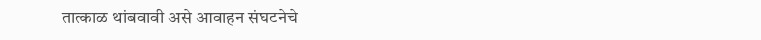तात्काळ थांबवावी असे आवाहन संघटनेचे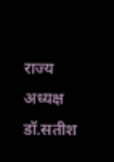राज्य अध्यक्ष डॉ.सतीश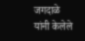जगदाळे यांनी केलेले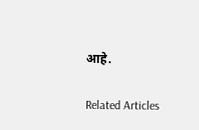आहे.

Related Articles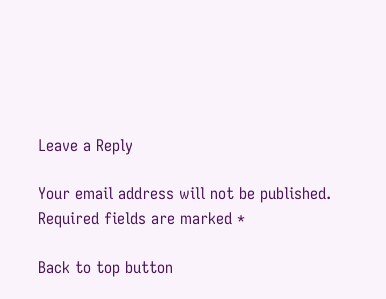Leave a Reply

Your email address will not be published. Required fields are marked *

Back to top button